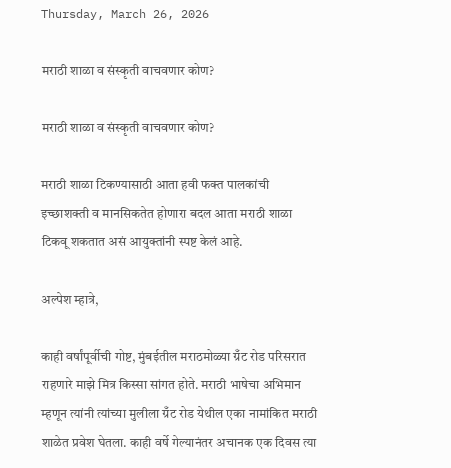Thursday, March 26, 2026

मराठी शाळा व संस्कृती वाचवणार कोण?

मराठी शाळा व संस्कृती वाचवणार कोण?

मराठी शाळा टिकण्यासाठी आता हवी फक्त पालकांची इच्छाशक्ती व मानसिकतेत होणारा बदल आता मराठी शाळा टिकवू शकतात असं आयुक्तांनी स्पष्ट केलं आहे.

अल्पेश म्हात्रे,

काही वर्षांपूर्वीची गोष्ट, मुंबईतील मराठमोळ्या ग्रँट रोड परिसरात राहणारे माझे मित्र किस्सा सांगत होते. मराठी भाषेचा अभिमान म्हणून त्यांनी त्यांच्या मुलीला ग्रँट रोड येथील एका नामांकित मराठी शाळेत प्रवेश घेतला. काही वर्षे गेल्यानंतर अचानक एक दिवस त्या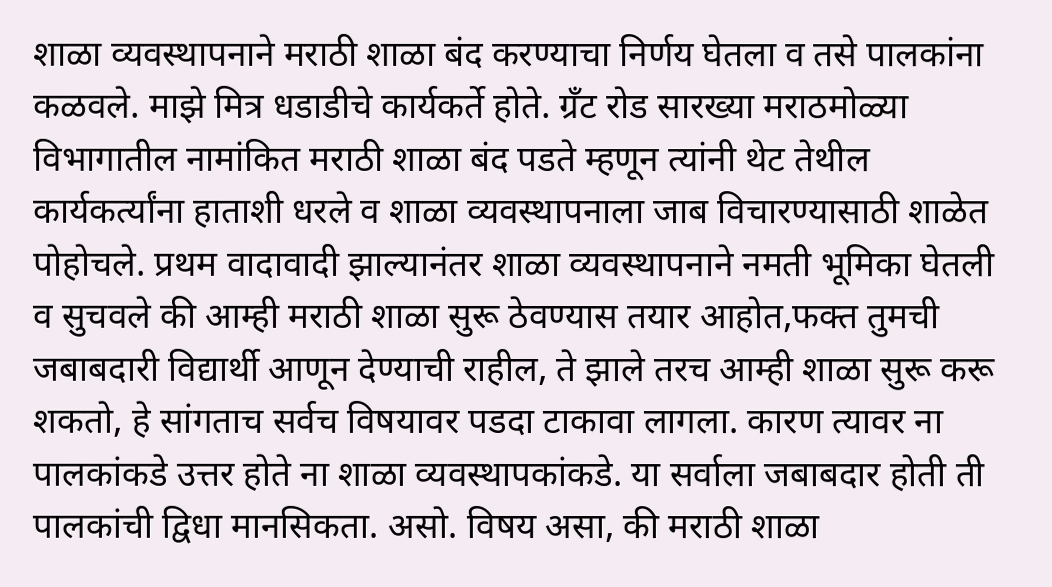शाळा व्यवस्थापनाने मराठी शाळा बंद करण्याचा निर्णय घेतला व तसे पालकांना कळवले. माझे मित्र धडाडीचे कार्यकर्ते होते. ग्रँट रोड सारख्या मराठमोळ्या विभागातील नामांकित मराठी शाळा बंद पडते म्हणून त्यांनी थेट तेथील कार्यकर्त्यांना हाताशी धरले व शाळा व्यवस्थापनाला जाब विचारण्यासाठी शाळेत पोहोचले. प्रथम वादावादी झाल्यानंतर शाळा व्यवस्थापनाने नमती भूमिका घेतली व सुचवले की आम्ही मराठी शाळा सुरू ठेवण्यास तयार आहोत,फक्त तुमची जबाबदारी विद्यार्थी आणून देण्याची राहील, ते झाले तरच आम्ही शाळा सुरू करू शकतो, हे सांगताच सर्वच विषयावर पडदा टाकावा लागला. कारण त्यावर ना पालकांकडे उत्तर होते ना शाळा व्यवस्थापकांकडे. या सर्वाला जबाबदार होती ती पालकांची द्विधा मानसिकता. असो. विषय असा, की मराठी शाळा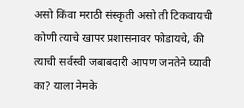असो किंवा मराठी संस्कृती असो ती टिकवायची कोणी त्याचे खापर प्रशासनावर फोडायचे, की त्याची सर्वस्वी जबाबदारी आपण जनतेने घ्यावी का? याला नेमके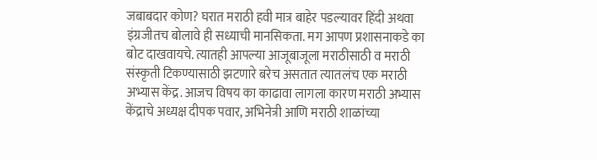जबाबदार कोण? घरात मराठी हवी मात्र बाहेर पडल्यावर हिंदी अथवा इंग्रजीतच बोलावे ही सध्याची मानसिकता. मग आपण प्रशासनाकडे का बोट दाखवायचे. त्यातही आपल्या आजूबाजूला मराठीसाठी व मराठी संस्कृती टिकण्यासाठी झटणारे बरेच असतात त्यातलंच एक मराठी अभ्यास केंद्र. आजच विषय का काढावा लागला कारण मराठी अभ्यास केंद्राचे अध्यक्ष दीपक पवार, अभिनेत्री आणि मराठी शाळांच्या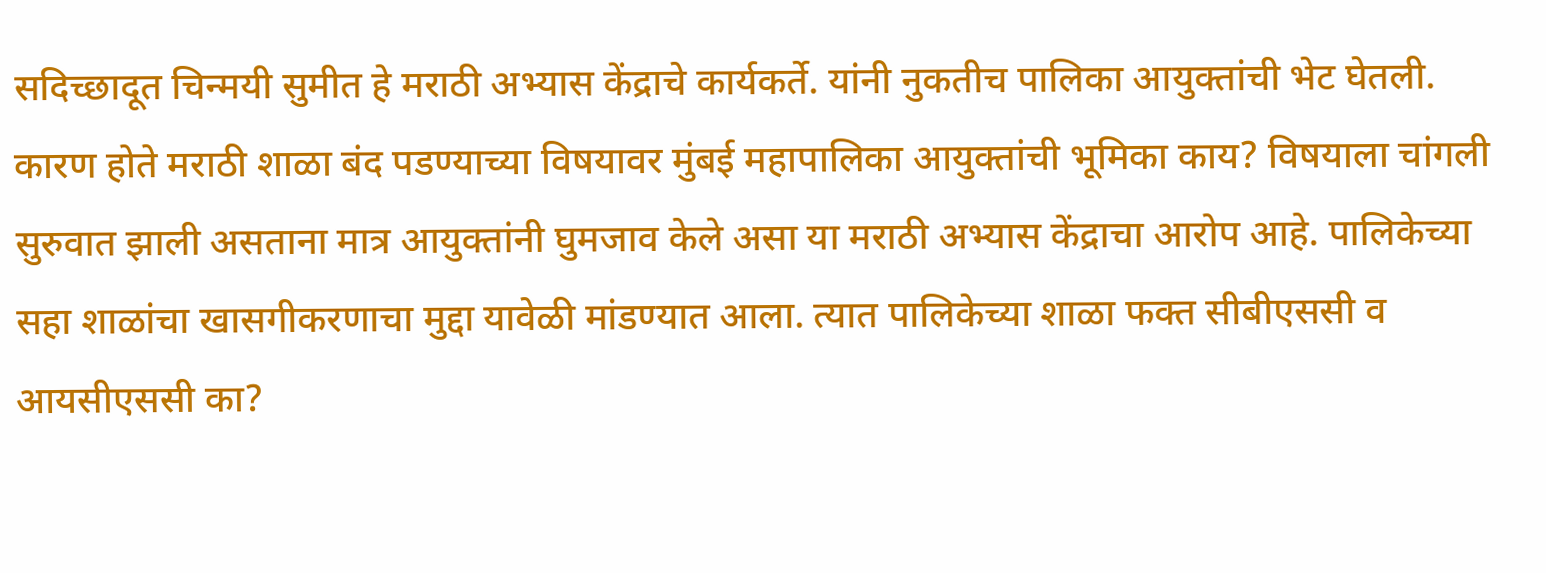सदिच्छादूत चिन्मयी सुमीत हे मराठी अभ्यास केंद्राचे कार्यकर्ते. यांनी नुकतीच पालिका आयुक्तांची भेट घेतली. कारण होते मराठी शाळा बंद पडण्याच्या विषयावर मुंबई महापालिका आयुक्तांची भूमिका काय? विषयाला चांगली सुरुवात झाली असताना मात्र आयुक्तांनी घुमजाव केले असा या मराठी अभ्यास केंद्राचा आरोप आहे. पालिकेच्या सहा शाळांचा खासगीकरणाचा मुद्दा यावेळी मांडण्यात आला. त्यात पालिकेच्या शाळा फक्त सीबीएससी व आयसीएससी का?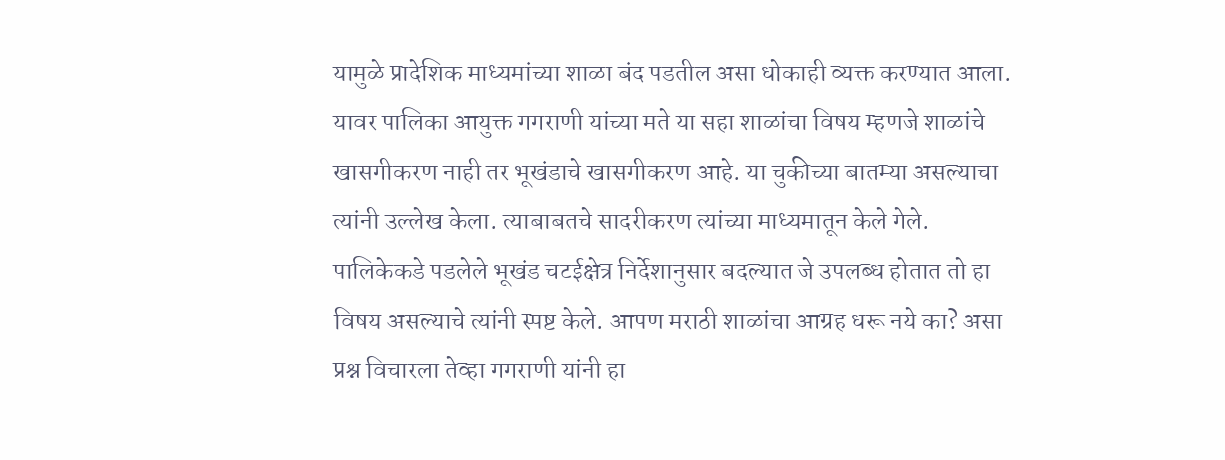यामुळे प्रादेशिक माध्यमांच्या शाळा बंद पडतील असा धोकाही व्यक्त करण्यात आला. यावर पालिका आयुक्त गगराणी यांच्या मते या सहा शाळांचा विषय म्हणजे शाळांचे खासगीकरण नाही तर भूखंडाचे खासगीकरण आहे. या चुकीच्या बातम्या असल्याचा त्यांनी उल्लेख केला. त्याबाबतचे सादरीकरण त्यांच्या माध्यमातून केले गेले. पालिकेकडे पडलेले भूखंड चटईक्षेत्र निर्देशानुसार बदल्यात जे उपलब्ध होतात तो हा विषय असल्याचे त्यांनी स्पष्ट केले. आपण मराठी शाळांचा आग्रह धरू नये का? असा प्रश्न विचारला तेव्हा गगराणी यांनी हा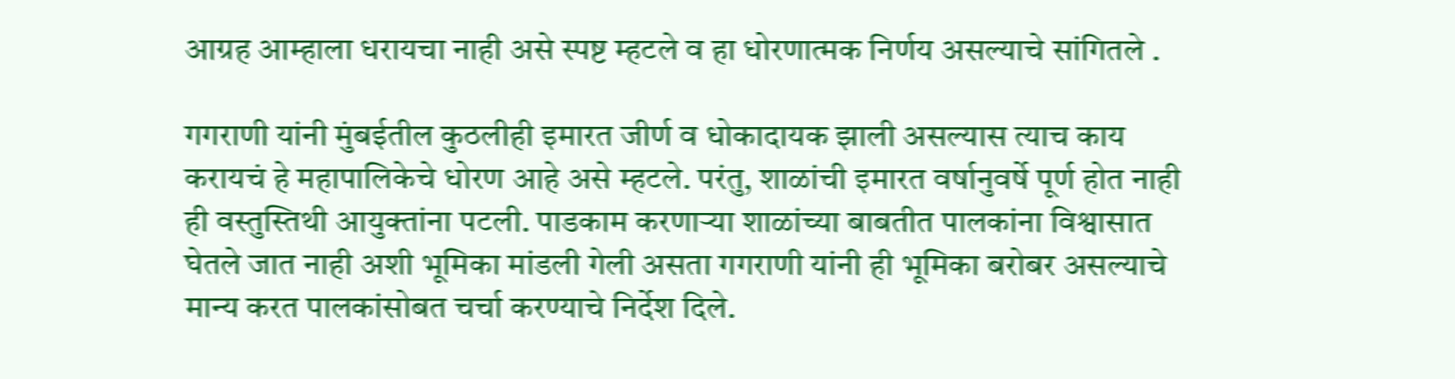आग्रह आम्हाला धरायचा नाही असे स्पष्ट म्हटले व हा धोरणात्मक निर्णय असल्याचे सांगितले .

गगराणी यांनी मुंबईतील कुठलीही इमारत जीर्ण व धोकादायक झाली असल्यास त्याच काय करायचं हे महापालिकेचे धोरण आहे असे म्हटले. परंतु, शाळांची इमारत वर्षानुवर्षे पूर्ण होत नाही ही वस्तुस्तिथी आयुक्तांना पटली. पाडकाम करणाऱ्या शाळांच्या बाबतीत पालकांना विश्वासात घेतले जात नाही अशी भूमिका मांडली गेली असता गगराणी यांनी ही भूमिका बरोबर असल्याचे मान्य करत पालकांसोबत चर्चा करण्याचे निर्देश दिले.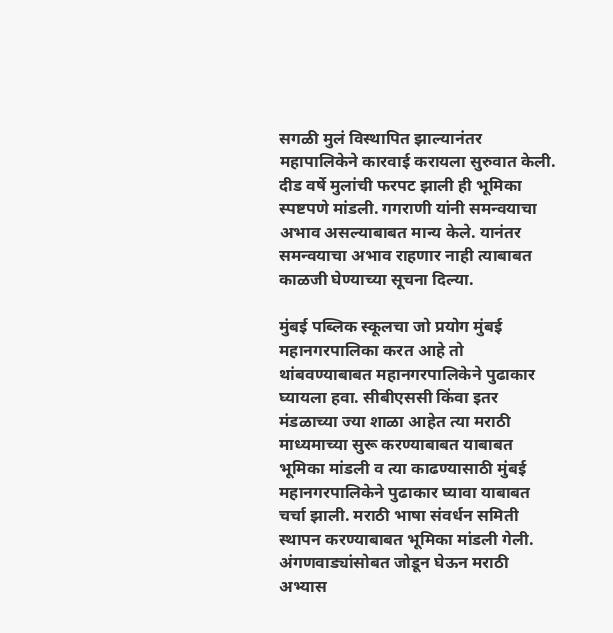सगळी मुलं विस्थापित झाल्यानंतर महापालिकेने कारवाई करायला सुरुवात केली. दीड वर्षे मुलांची फरपट झाली ही भूमिका स्पष्टपणे मांडली. गगराणी यांनी समन्वयाचा अभाव असल्याबाबत मान्य केले. यानंतर समन्वयाचा अभाव राहणार नाही त्याबाबत काळजी घेण्याच्या सूचना दिल्या.

मुंबई पब्लिक स्कूलचा जो प्रयोग मुंबई महानगरपालिका करत आहे तो थांबवण्याबाबत महानगरपालिकेने पुढाकार घ्यायला हवा. सीबीएससी किंवा इतर मंडळाच्या ज्या शाळा आहेत त्या मराठी माध्यमाच्या सुरू करण्याबाबत याबाबत भूमिका मांडली व त्या काढण्यासाठी मुंबई महानगरपालिकेने पुढाकार घ्यावा याबाबत चर्चा झाली. मराठी भाषा संवर्धन समिती स्थापन करण्याबाबत भूमिका मांडली गेली. अंगणवाड्यांसोबत जोडून घेऊन मराठी अभ्यास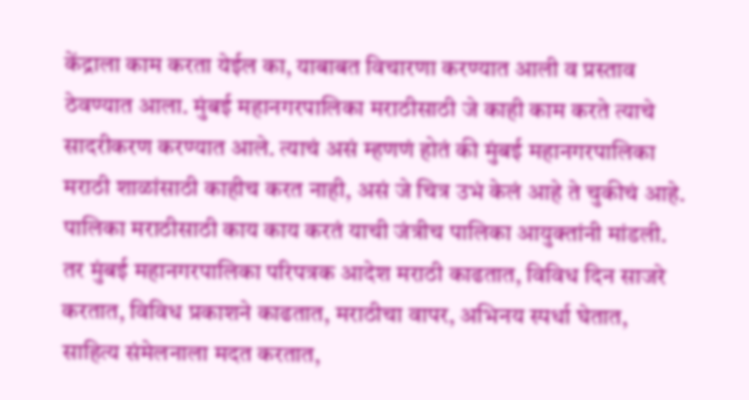केंद्राला काम करता येईल का, याबाबत विचारणा करण्यात आली व प्रस्ताव ठेवण्यात आला. मुंबई महानगरपालिका मराठीसाठी जे काही काम करते त्याचे सादरीकरण करण्यात आले. त्याचं असं म्हणणं होतं की मुंबई महानगरपालिका मराठी शाळांसाठी काहीच करत नाही, असं जे चित्र उभं केलं आहे ते चुकीचं आहे. पालिका मराठीसाठी काय काय करतं याची जंत्रीच पालिका आयुक्तांनी मांडली. तर मुंबई महानगरपालिका परिपत्रक आदेश मराठी काढतात, विविध दिन साजरे करतात, विविध प्रकाशने काढतात, मराठीचा वापर, अभिनय स्पर्धा घेतात, साहित्य संमेलनाला मदत करतात,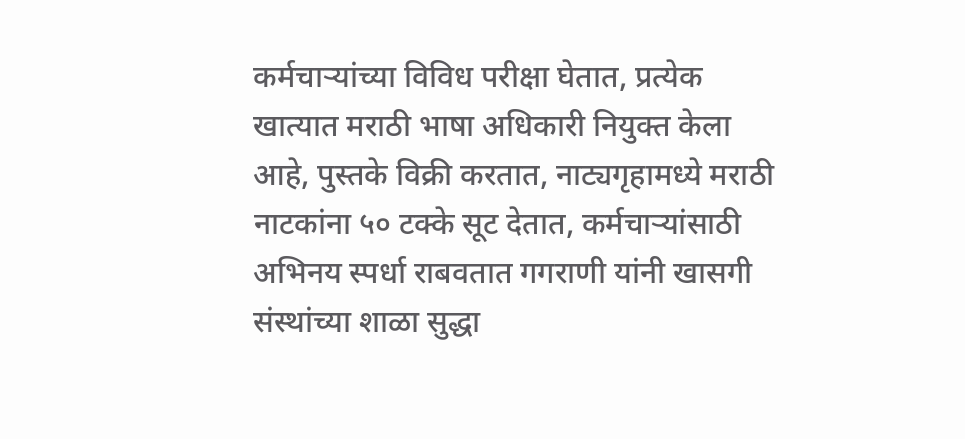कर्मचाऱ्यांच्या विविध परीक्षा घेतात, प्रत्येक खात्यात मराठी भाषा अधिकारी नियुक्त केला आहे, पुस्तके विक्री करतात, नाट्यगृहामध्ये मराठी नाटकांना ५० टक्के सूट देतात, कर्मचाऱ्यांसाठी अभिनय स्पर्धा राबवतात गगराणी यांनी खासगी संस्थांच्या शाळा सुद्धा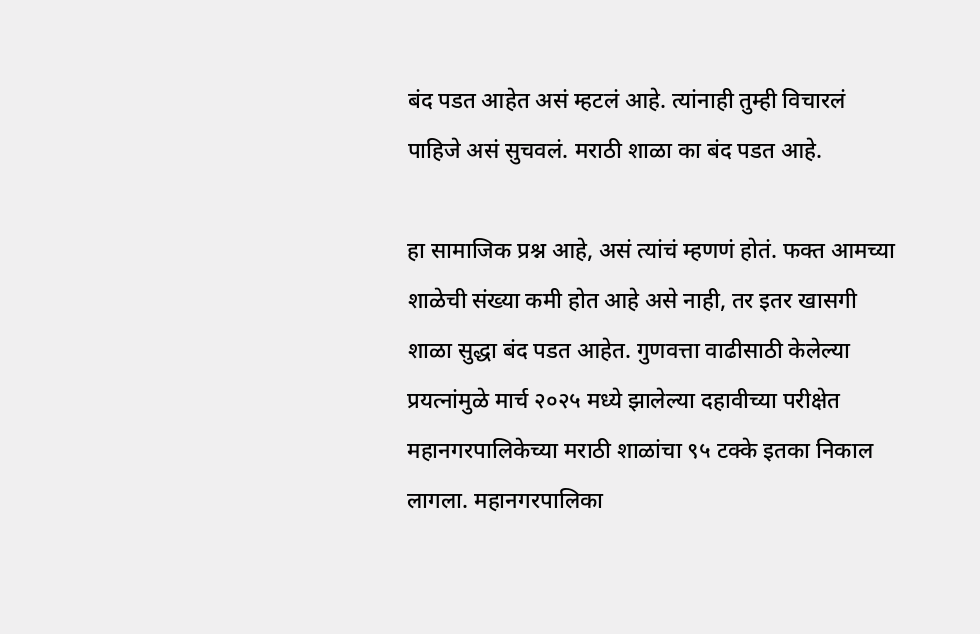बंद पडत आहेत असं म्हटलं आहे. त्यांनाही तुम्ही विचारलं पाहिजे असं सुचवलं. मराठी शाळा का बंद पडत आहे.

हा सामाजिक प्रश्न आहे, असं त्यांचं म्हणणं होतं. फक्त आमच्या शाळेची संख्या कमी होत आहे असे नाही, तर इतर खासगी शाळा सुद्धा बंद पडत आहेत. गुणवत्ता वाढीसाठी केलेल्या प्रयत्नांमुळे मार्च २०२५ मध्ये झालेल्या दहावीच्या परीक्षेत महानगरपालिकेच्या मराठी शाळांचा ९५ टक्के इतका निकाल लागला. महानगरपालिका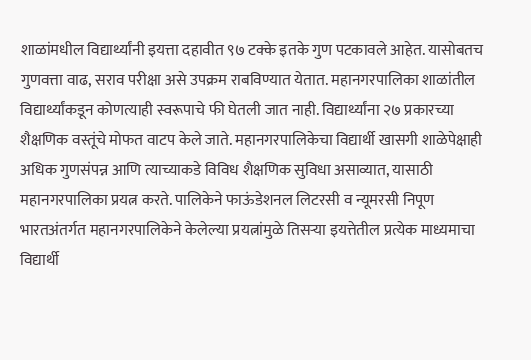शाळांमधील विद्यार्थ्यांनी इयत्ता दहावीत ९७ टक्के इतके गुण पटकावले आहेत. यासोबतच गुणवत्ता वाढ, सराव परीक्षा असे उपक्रम राबविण्यात येतात. महानगरपालिका शाळांतील विद्यार्थ्यांकडून कोणत्याही स्वरूपाचे फी घेतली जात नाही. विद्यार्थ्यांना २७ प्रकारच्या शैक्षणिक वस्तूंचे मोफत वाटप केले जाते. महानगरपालिकेचा विद्यार्थी खासगी शाळेपेक्षाही अधिक गुणसंपन्न आणि त्याच्याकडे विविध शैक्षणिक सुविधा असाव्यात, यासाठी महानगरपालिका प्रयत्न करते. पालिकेने फाऊंडेशनल लिटरसी व न्यूमरसी निपूण भारतअंतर्गत महानगरपालिकेने केलेल्या प्रयत्नांमुळे तिसऱ्या इयत्तेतील प्रत्येक माध्यमाचा विद्यार्थी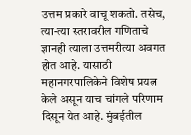उत्तम प्रकारे वाचू शकतो. तसेच, त्या-त्या स्तरावरील गणिताचे ज्ञानही त्याला उत्तमरीत्या अवगत होत आहे. यासाठी महानगरपालिकेने विशेष प्रयत्न केले असून याच चांगले परिणाम दिसून येत आहे. मुंबईतील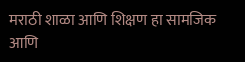मराठी शाळा आणि शिक्षण हा सामजिक आणि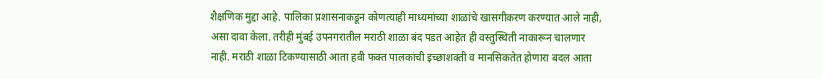शैक्षणिक मुद्दा आहे. पालिका प्रशासनाकडून कोणत्याही माध्यमांच्या शाळांचे खासगीकरण करण्यात आले नाही, असा दावा केला. तरीही मुंबई उपनगरातील मराठी शाळा बंद पडत आहेत ही वस्तुस्थिती नाकारून चालणार नाही. मराठी शाळा टिकण्यासाठी आता हवी फक्त पालकांची इच्छाशक्ती व मानसिकतेत होणारा बदल आता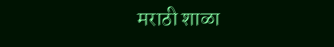मराठी शाळा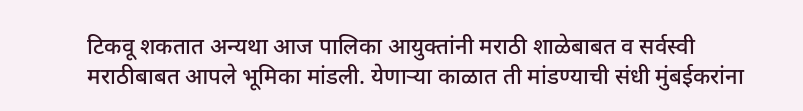टिकवू शकतात अन्यथा आज पालिका आयुक्तांनी मराठी शाळेबाबत व सर्वस्वी मराठीबाबत आपले भूमिका मांडली. येणाऱ्या काळात ती मांडण्याची संधी मुंबईकरांना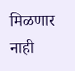मिळणार नाही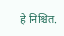हे निश्चित.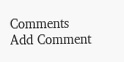Comments
Add Comment